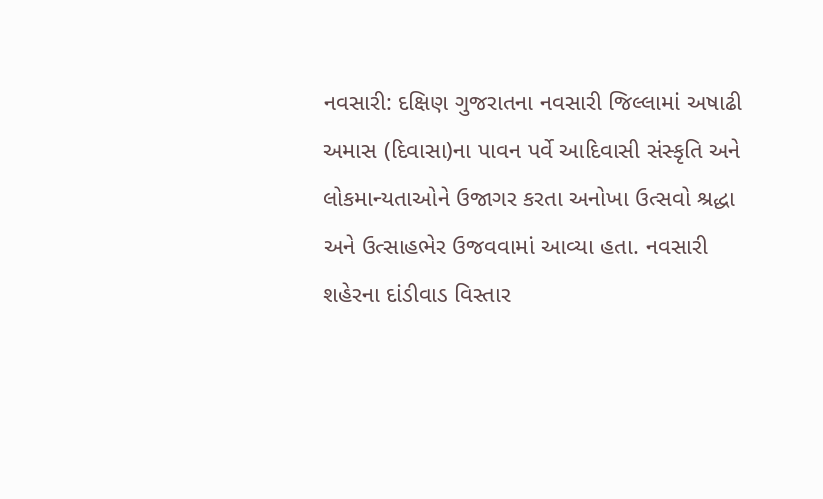નવસારી: દક્ષિણ ગુજરાતના નવસારી જિલ્લામાં અષાઢી અમાસ (દિવાસા)ના પાવન પર્વે આદિવાસી સંસ્કૃતિ અને લોકમાન્યતાઓને ઉજાગર કરતા અનોખા ઉત્સવો શ્રદ્ધા અને ઉત્સાહભેર ઉજવવામાં આવ્યા હતા. નવસારી શહેરના દાંડીવાડ વિસ્તાર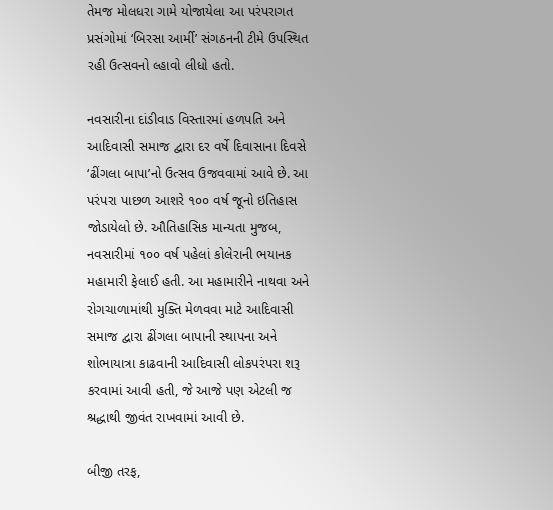તેમજ મોલધરા ગામે યોજાયેલા આ પરંપરાગત પ્રસંગોમાં ‘બિરસા આર્મી’ સંગઠનની ટીમે ઉપસ્થિત રહી ઉત્સવનો લ્હાવો લીધો હતો.

નવસારીના દાંડીવાડ વિસ્તારમાં હળપતિ અને આદિવાસી સમાજ દ્વારા દર વર્ષે દિવાસાના દિવસે ‘ઢીંગલા બાપા’નો ઉત્સવ ઉજવવામાં આવે છે. આ પરંપરા પાછળ આશરે ૧૦૦ વર્ષ જૂનો ઇતિહાસ જોડાયેલો છે. ઔતિહાસિક માન્યતા મુજબ, નવસારીમાં ૧૦૦ વર્ષ પહેલાં કોલેરાની ભયાનક મહામારી ફેલાઈ હતી. આ મહામારીને નાથવા અને રોગચાળામાંથી મુક્તિ મેળવવા માટે આદિવાસી સમાજ દ્વારા ઢીંગલા બાપાની સ્થાપના અને શોભાયાત્રા કાઢવાની આદિવાસી લોકપરંપરા શરૂ કરવામાં આવી હતી, જે આજે પણ એટલી જ શ્રદ્ધાથી જીવંત રાખવામાં આવી છે.

બીજી તરફ,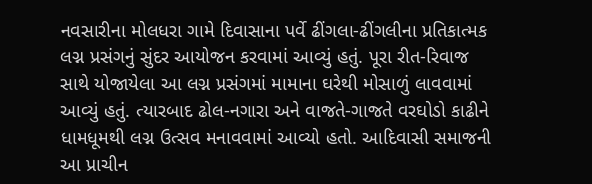નવસારીના મોલધરા ગામે દિવાસાના પર્વે ઢીંગલા-ઢીંગલીના પ્રતિકાત્મક લગ્ન પ્રસંગનું સુંદર આયોજન કરવામાં આવ્યું હતું. પૂરા રીત-રિવાજ સાથે યોજાયેલા આ લગ્ન પ્રસંગમાં મામાના ઘરેથી મોસાળું લાવવામાં આવ્યું હતું. ત્યારબાદ ઢોલ-નગારા અને વાજતે-ગાજતે વરઘોડો કાઢીને ધામધૂમથી લગ્ન ઉત્સવ મનાવવામાં આવ્યો હતો. આદિવાસી સમાજની આ પ્રાચીન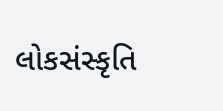લોકસંસ્કૃતિ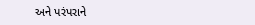અને પરંપરાને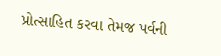પ્રોત્સાહિત કરવા તેમજ પર્વની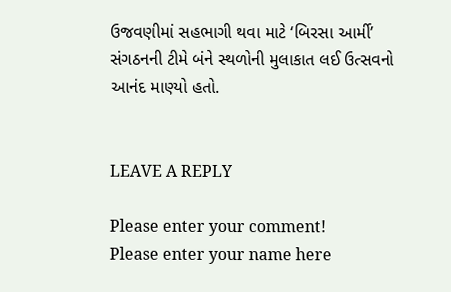ઉજવણીમાં સહભાગી થવા માટે ‘બિરસા આર્મી’ સંગઠનની ટીમે બંને સ્થળોની મુલાકાત લઈ ઉત્સવનો આનંદ માણ્યો હતો.


LEAVE A REPLY

Please enter your comment!
Please enter your name here